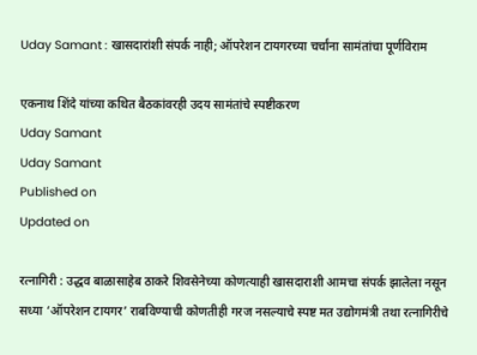Uday Samant : खासदारांशी संपर्क नाही; ऑपरेशन टायगरच्या चर्चांना सामंतांचा पूर्णविराम

एकनाथ शिंदे यांच्या कथित बैठकांवरही उदय सामंतांचे स्पष्टीकरण
Uday Samant
Uday Samant
Published on
Updated on

रत्नागिरी : उद्धव बाळासाहेब ठाकरे शिवसेनेच्या कोणत्याही खासदाराशी आमचा संपर्क झालेला नसून सध्या ‌‘ऑपरेशन टायगर‌’ राबविण्याची कोणतीही गरज नसल्याचे स्पष्ट मत उद्योगमंत्री तथा रत्नागिरीचे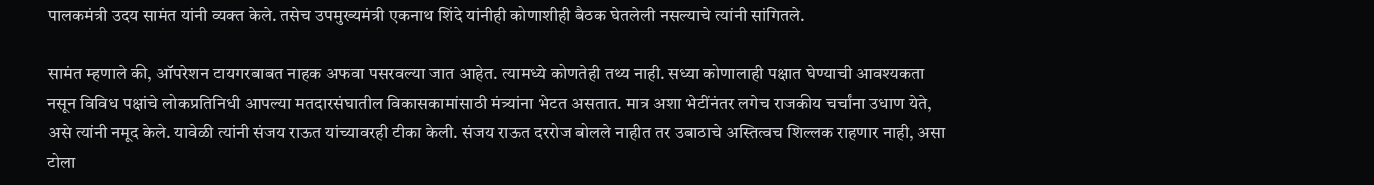पालकमंत्री उदय सामंत यांनी व्यक्त केले. तसेच उपमुख्यमंत्री एकनाथ शिंदे यांनीही कोणाशीही बैठक घेतलेली नसल्याचे त्यांनी सांगितले.

सामंत म्हणाले की, ऑपरेशन टायगरबाबत नाहक अफवा पसरवल्या जात आहेत. त्यामध्ये कोणतेही तथ्य नाही. सध्या कोणालाही पक्षात घेण्याची आवश्यकता नसून विविध पक्षांचे लोकप्रतिनिधी आपल्या मतदारसंघातील विकासकामांसाठी मंत्र्यांना भेटत असतात. मात्र अशा भेटींनंतर लगेच राजकीय चर्चांना उधाण येते, असे त्यांनी नमूद केले. यावेळी त्यांनी संजय राऊत यांच्यावरही टीका केली. संजय राऊत दररोज बोलले नाहीत तर उबाठाचे अस्तित्वच शिल्लक राहणार नाही, असा टोला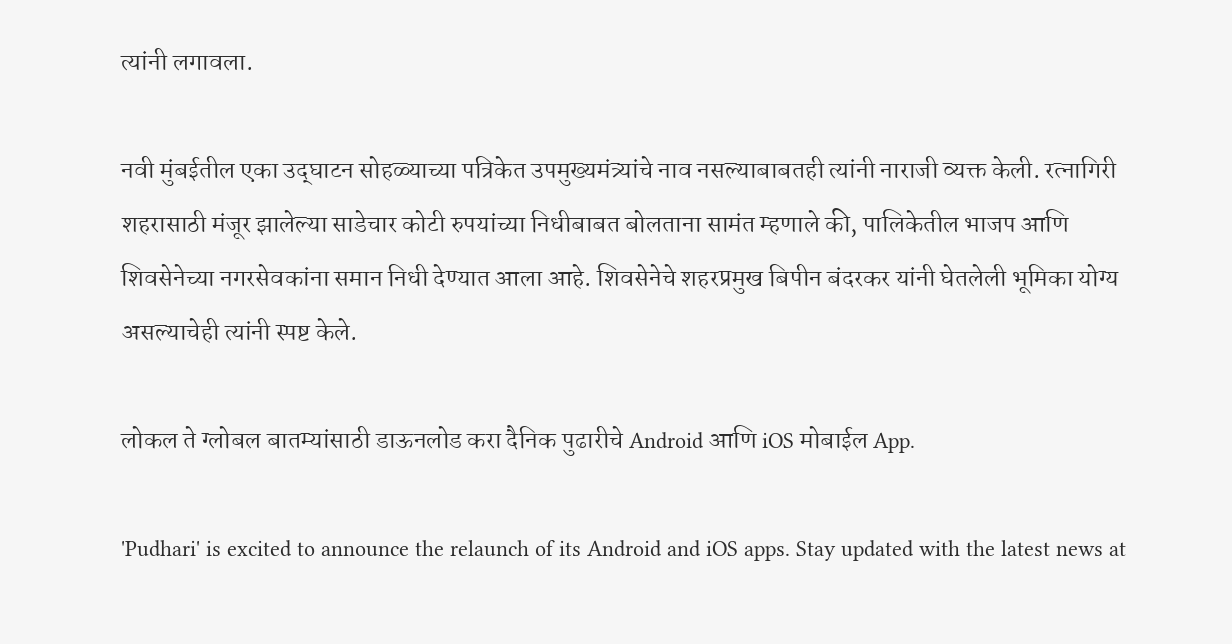त्यांनी लगावला.

नवी मुंबईतील एका उद्‌घाटन सोहळ्याच्या पत्रिकेत उपमुख्यमंत्र्यांचे नाव नसल्याबाबतही त्यांनी नाराजी व्यक्त केली. रत्नागिरी शहरासाठी मंजूर झालेल्या साडेचार कोटी रुपयांच्या निधीबाबत बोलताना सामंत म्हणाले की, पालिकेतील भाजप आणि शिवसेनेच्या नगरसेवकांना समान निधी देण्यात आला आहे. शिवसेनेचे शहरप्रमुख बिपीन बंदरकर यांनी घेतलेली भूमिका योग्य असल्याचेही त्यांनी स्पष्ट केले.

लोकल ते ग्लोबल बातम्यांसाठी डाऊनलोड करा दैनिक पुढारीचे Android आणि iOS मोबाईल App.

'Pudhari' is excited to announce the relaunch of its Android and iOS apps. Stay updated with the latest news at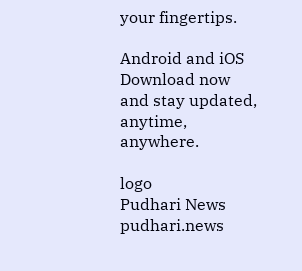your fingertips.

Android and iOS Download now and stay updated, anytime, anywhere.

logo
Pudhari News
pudhari.news